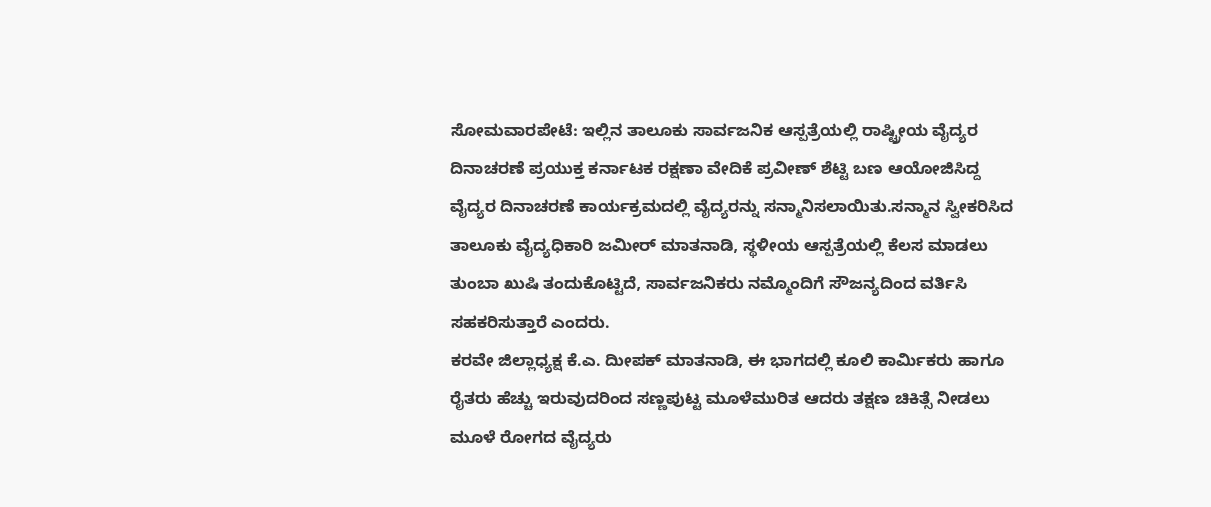ಸೋಮವಾರಪೇಟೆ: ಇಲ್ಲಿನ ತಾಲೂಕು ಸಾರ್ವಜನಿಕ ಆಸ್ಪತ್ರೆಯಲ್ಲಿ ರಾಷ್ಟ್ರೀಯ ವೈದ್ಯರ ದಿನಾಚರಣೆ ಪ್ರಯುಕ್ತ ಕರ್ನಾಟಕ ರಕ್ಷಣಾ ವೇದಿಕೆ ಪ್ರವೀಣ್ ಶೆಟ್ಟಿ ಬಣ ಆಯೋಜಿಸಿದ್ದ ವೈದ್ಯರ ದಿನಾಚರಣೆ ಕಾರ್ಯಕ್ರಮದಲ್ಲಿ ವೈದ್ಯರನ್ನು ಸನ್ಮಾನಿಸಲಾಯಿತು.ಸನ್ಮಾನ ಸ್ವೀಕರಿಸಿದ ತಾಲೂಕು ವೈದ್ಯಧಿಕಾರಿ ಜಮೀರ್ ಮಾತನಾಡಿ, ಸ್ಥಳೀಯ ಆಸ್ಪತ್ರೆಯಲ್ಲಿ ಕೆಲಸ ಮಾಡಲು ತುಂಬಾ ಖುಷಿ ತಂದುಕೊಟ್ಟಿದೆ, ಸಾರ್ವಜನಿಕರು ನಮ್ಮೊಂದಿಗೆ ಸೌಜನ್ಯದಿಂದ ವರ್ತಿಸಿ ಸಹಕರಿಸುತ್ತಾರೆ ಎಂದರು.
ಕರವೇ ಜಿಲ್ಲಾಧ್ಯಕ್ಷ ಕೆ.ಎ. ದೀುಪಕ್ ಮಾತನಾಡಿ, ಈ ಭಾಗದಲ್ಲಿ ಕೂಲಿ ಕಾರ್ಮಿಕರು ಹಾಗೂ ರೈತರು ಹೆಚ್ಚು ಇರುವುದರಿಂದ ಸಣ್ಣಪುಟ್ಟ ಮೂಳೆಮುರಿತ ಆದರು ತಕ್ಷಣ ಚಿಕಿತ್ಸೆ ನೀಡಲು ಮೂಳೆ ರೋಗದ ವೈದ್ಯರು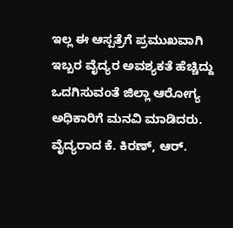ಇಲ್ಲ ಈ ಆಸ್ಪತ್ರೆಗೆ ಪ್ರಮುಖವಾಗಿ ಇಬ್ಬರ ವೈದ್ಯರ ಅವಶ್ಯಕತೆ ಹೆಚ್ಚಿದ್ದು ಒದಗಿಸುವಂತೆ ಜಿಲ್ಲಾ ಆರೋಗ್ಯ ಅಧಿಕಾರಿಗೆ ಮನವಿ ಮಾಡಿದರು.
ವೈದ್ಯರಾದ ಕೆ. ಕಿರಣ್, ಆರ್.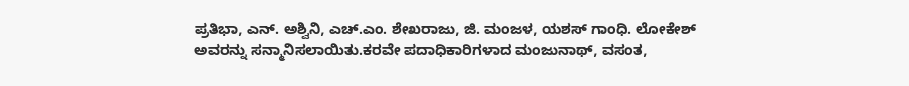ಪ್ರತಿಭಾ, ಎನ್. ಅಶ್ವಿನಿ, ಎಚ್.ಎಂ. ಶೇಖರಾಜು, ಜಿ. ಮಂಜಳ, ಯಶಸ್ ಗಾಂಧಿ. ಲೋಕೇಶ್ ಅವರನ್ನು ಸನ್ಮಾನಿಸಲಾಯಿತು.ಕರವೇ ಪದಾಧಿಕಾರಿಗಳಾದ ಮಂಜುನಾಥ್, ವಸಂತ,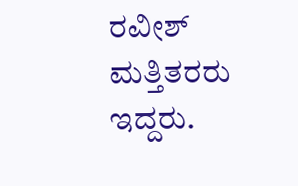ರವೀಶ್ ಮತ್ತಿತರರು ಇದ್ದರು.